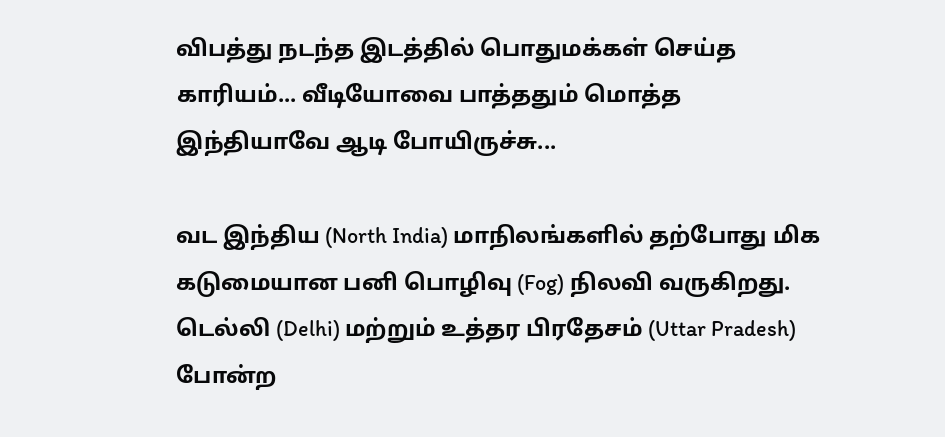விபத்து நடந்த இடத்தில் பொதுமக்கள் செய்த காரியம்... வீடியோவை பாத்ததும் மொத்த இந்தியாவே ஆடி போயிருச்சு...

வட இந்திய (North India) மாநிலங்களில் தற்போது மிக கடுமையான பனி பொழிவு (Fog) நிலவி வருகிறது. டெல்லி (Delhi) மற்றும் உத்தர பிரதேசம் (Uttar Pradesh) போன்ற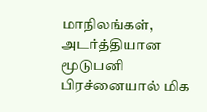மாநிலங்கள், அடர்த்தியான மூடுபனி பிரச்னையால் மிக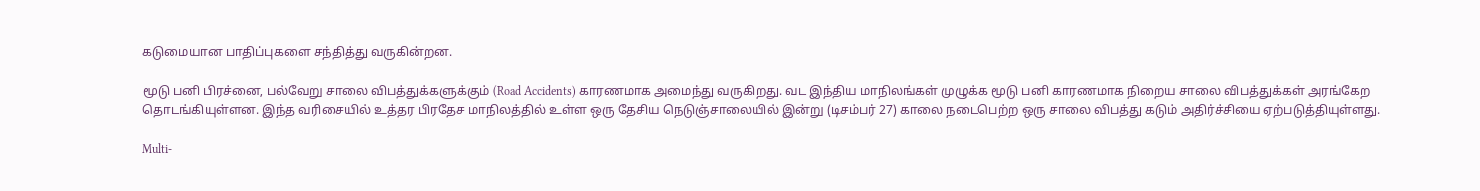கடுமையான பாதிப்புகளை சந்தித்து வருகின்றன.

மூடு பனி பிரச்னை, பல்வேறு சாலை விபத்துக்களுக்கும் (Road Accidents) காரணமாக அமைந்து வருகிறது. வட இந்திய மாநிலங்கள் முழுக்க மூடு பனி காரணமாக நிறைய சாலை விபத்துக்கள் அரங்கேற தொடங்கியுள்ளன. இந்த வரிசையில் உத்தர பிரதேச மாநிலத்தில் உள்ள ஒரு தேசிய நெடுஞ்சாலையில் இன்று (டிசம்பர் 27) காலை நடைபெற்ற ஒரு சாலை விபத்து கடும் அதிர்ச்சியை ஏற்படுத்தியுள்ளது.

Multi-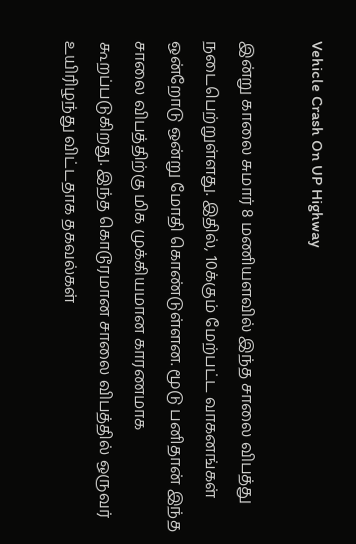Vehicle Crash On UP Highway

இன்று காலை சுமார் 8 மணியளவில் இந்த சாலை விபத்து நடைபெற்றுள்ளது. இதில், 10க்கும் மேற்பட்ட வாகனங்கள் ஒன்றோடு ஒன்று மோதி கொண்டுள்ளன. மூடு பனிதான் இந்த சாலை விபத்திற்கு மிக முக்கியமான காரணமாக கூறப்படுகிறது. இந்த கொடூரமான சாலை விபத்தில் ஒருவர் உயிரிழந்து விட்டதாக தகவல்கள்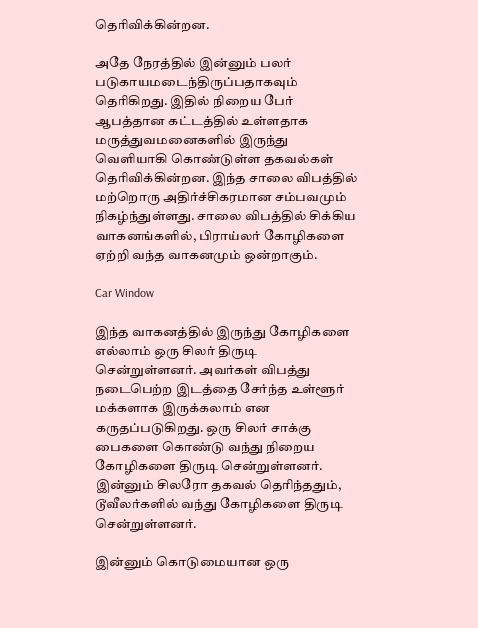தெரிவிக்கின்றன.

அதே நேரத்தில் இன்னும் பலர் படுகாயமடைந்திருப்பதாகவும் தெரிகிறது. இதில் நிறைய பேர் ஆபத்தான கட்டத்தில் உள்ளதாக மருத்துவமனைகளில் இருந்து வெளியாகி கொண்டுள்ள தகவல்கள் தெரிவிக்கின்றன. இந்த சாலை விபத்தில் மற்றொரு அதிர்ச்சிகரமான சம்பவமும் நிகழ்ந்துள்ளது. சாலை விபத்தில் சிக்கிய வாகனங்களில், பிராய்லர் கோழிகளை ஏற்றி வந்த வாகனமும் ஒன்றாகும்.

Car Window

இந்த வாகனத்தில் இருந்து கோழிகளை எல்லாம் ஒரு சிலர் திருடி சென்றுள்ளனர். அவர்கள் விபத்து நடைபெற்ற இடத்தை சேர்ந்த உள்ளூர் மக்களாக இருக்கலாம் என கருதப்படுகிறது. ஒரு சிலர் சாக்கு பைகளை கொண்டு வந்து நிறைய கோழிகளை திருடி சென்றுள்ளனர். இன்னும் சிலரோ தகவல் தெரிந்ததும், டூவீலர்களில் வந்து கோழிகளை திருடி சென்றுள்ளனர்.

இன்னும் கொடுமையான ஒரு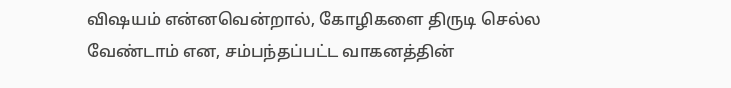விஷயம் என்னவென்றால், கோழிகளை திருடி செல்ல வேண்டாம் என, சம்பந்தப்பட்ட வாகனத்தின்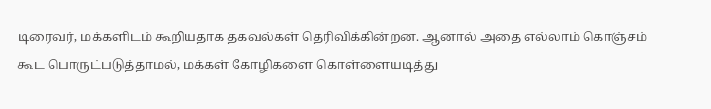டிரைவர், மக்களிடம் கூறியதாக தகவல்கள் தெரிவிக்கின்றன. ஆனால் அதை எல்லாம் கொஞ்சம் கூட பொருட்படுத்தாமல், மக்கள் கோழிகளை கொள்ளையடித்து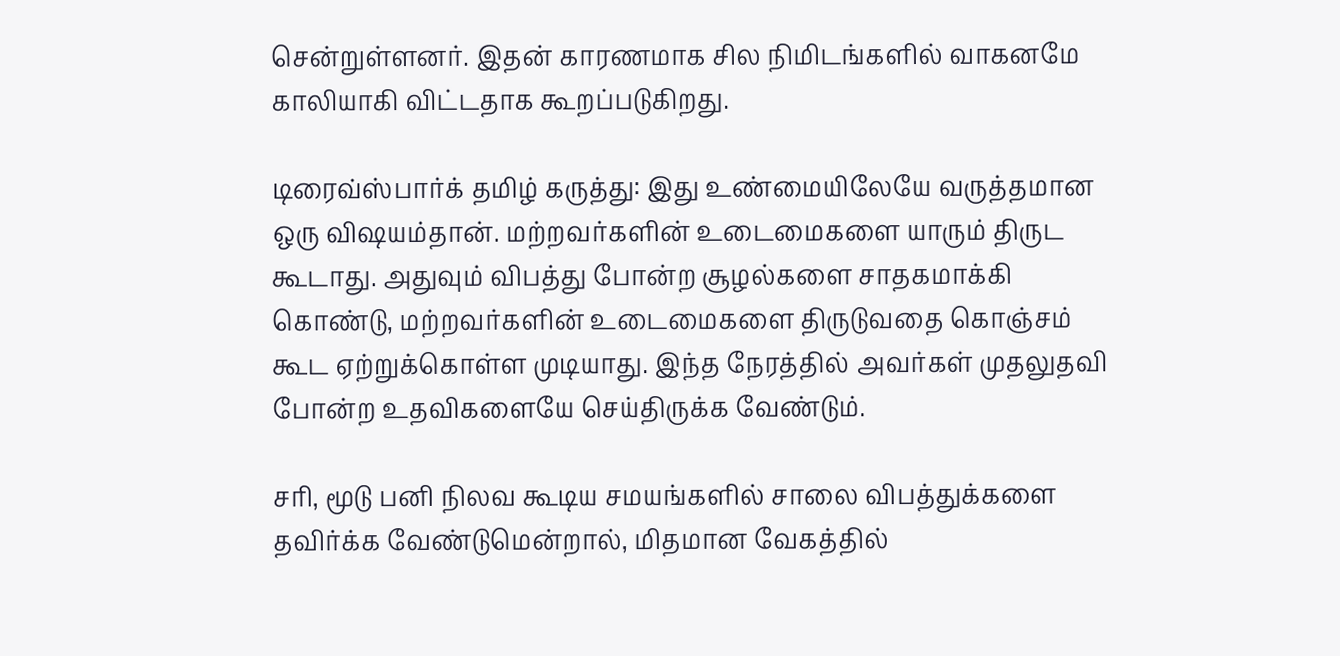சென்றுள்ளனர். இதன் காரணமாக சில நிமிடங்களில் வாகனமே காலியாகி விட்டதாக கூறப்படுகிறது.

டிரைவ்ஸ்பார்க் தமிழ் கருத்து: இது உண்மையிலேயே வருத்தமான ஒரு விஷயம்தான். மற்றவர்களின் உடைமைகளை யாரும் திருட கூடாது. அதுவும் விபத்து போன்ற சூழல்களை சாதகமாக்கி கொண்டு, மற்றவர்களின் உடைமைகளை திருடுவதை கொஞ்சம் கூட ஏற்றுக்கொள்ள முடியாது. இந்த நேரத்தில் அவர்கள் முதலுதவி போன்ற உதவிகளையே செய்திருக்க வேண்டும்.

சரி, மூடு பனி நிலவ கூடிய சமயங்களில் சாலை விபத்துக்களை தவிர்க்க வேண்டுமென்றால், மிதமான வேகத்தில்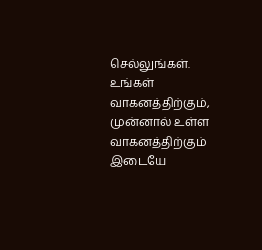செல்லுங்கள். உங்கள் வாகனத்திற்கும், முன்னால் உள்ள வாகனத்திற்கும் இடையே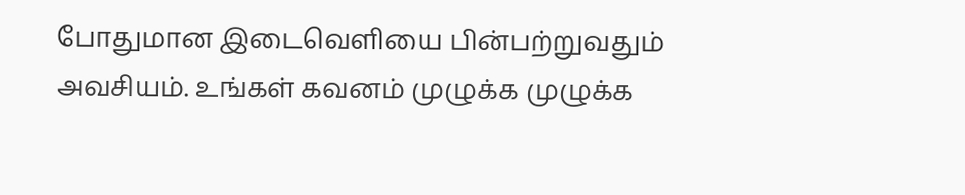போதுமான இடைவெளியை பின்பற்றுவதும் அவசியம். உங்கள் கவனம் முழுக்க முழுக்க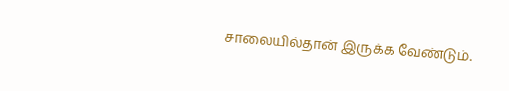சாலையில்தான் இருக்க வேண்டும்.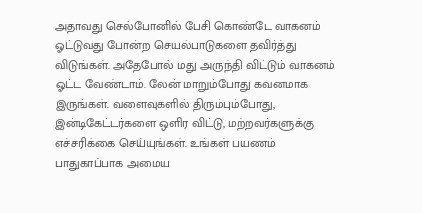அதாவது செல்போனில் பேசி கொண்டே வாகனம் ஓட்டுவது போன்ற செயல்பாடுகளை தவிர்த்து விடுங்கள். அதேபோல் மது அருந்தி விட்டும் வாகனம் ஓட்ட வேண்டாம். லேன் மாறும்போது கவனமாக இருங்கள். வளைவுகளில் திரும்பும்போது, இன்டிகேட்டர்களை ஒளிர விட்டு, மற்றவர்களுக்கு எச்சரிக்கை செய்யுங்கள். உங்கள் பயணம் பாதுகாப்பாக அமைய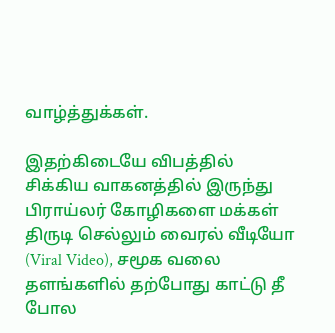வாழ்த்துக்கள்.

இதற்கிடையே விபத்தில் சிக்கிய வாகனத்தில் இருந்து பிராய்லர் கோழிகளை மக்கள் திருடி செல்லும் வைரல் வீடியோ (Viral Video), சமூக வலை தளங்களில் தற்போது காட்டு தீ போல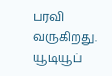பரவி வருகிறது. யூடியூப்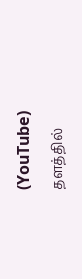(YouTube) தளத்தில்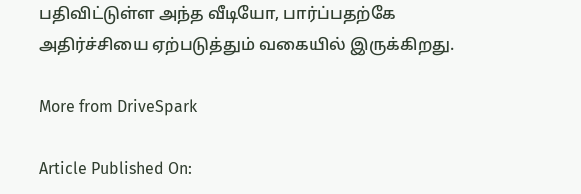பதிவிட்டுள்ள அந்த வீடியோ, பார்ப்பதற்கே அதிர்ச்சியை ஏற்படுத்தும் வகையில் இருக்கிறது.

More from DriveSpark

Article Published On: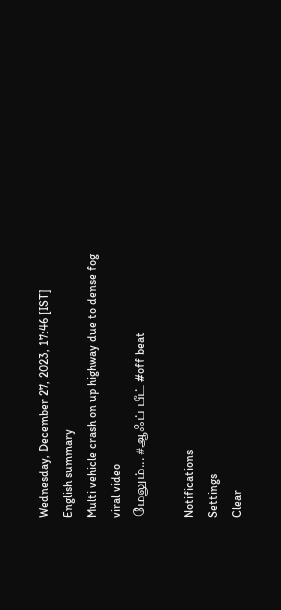Wednesday, December 27, 2023, 17:46 [IST]
English summary
Multi vehicle crash on up highway due to dense fog viral video
மேலும்... #ஆஃப் பீட் #off beat

Notifications
Settings
Clear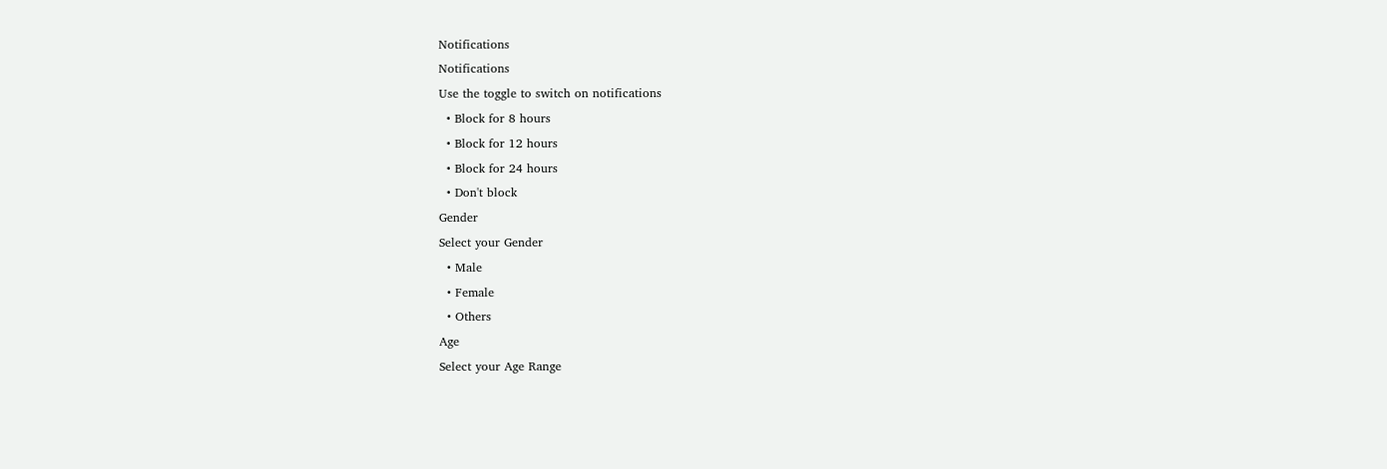Notifications
Notifications
Use the toggle to switch on notifications
  • Block for 8 hours
  • Block for 12 hours
  • Block for 24 hours
  • Don't block
Gender
Select your Gender
  • Male
  • Female
  • Others
Age
Select your Age Range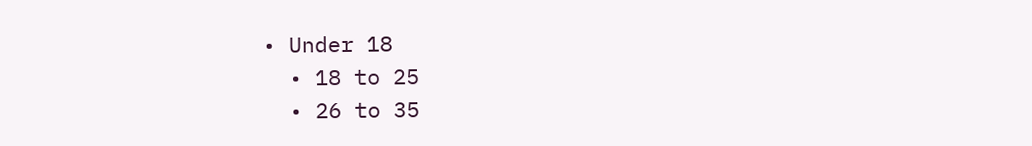• Under 18
  • 18 to 25
  • 26 to 35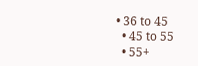• 36 to 45
  • 45 to 55
  • 55+